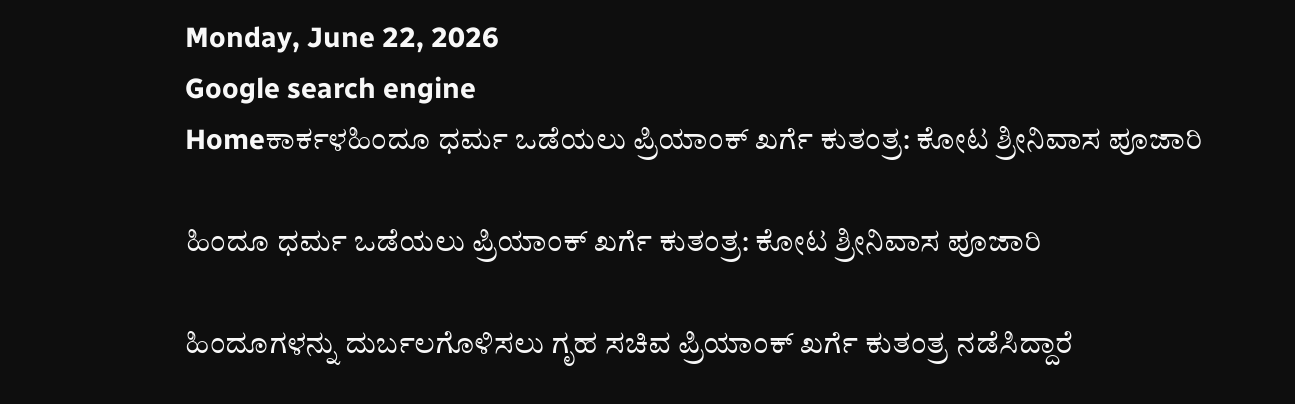Monday, June 22, 2026
Google search engine
Homeಕಾರ್ಕಳಹಿಂದೂ ಧರ್ಮ ಒಡೆಯಲು ಪ್ರಿಯಾಂಕ್ ಖರ್ಗೆ ಕುತಂತ್ರ: ಕೋಟ ಶ್ರೀನಿವಾಸ ಪೂಜಾರಿ

ಹಿಂದೂ ಧರ್ಮ ಒಡೆಯಲು ಪ್ರಿಯಾಂಕ್ ಖರ್ಗೆ ಕುತಂತ್ರ: ಕೋಟ ಶ್ರೀನಿವಾಸ ಪೂಜಾರಿ

ಹಿಂದೂಗಳನ್ನು ದುರ್ಬಲಗೊಳಿಸಲು ಗೃಹ ಸಚಿವ ಪ್ರಿಯಾಂಕ್ ಖರ್ಗೆ ಕುತಂತ್ರ ನಡೆಸಿದ್ದಾರೆ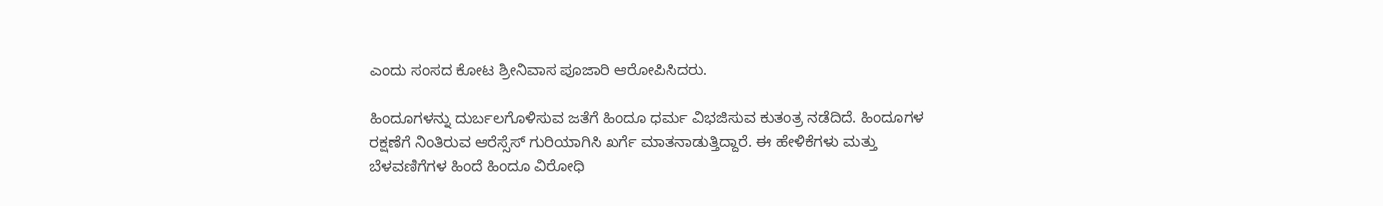ಎಂದು ಸಂಸದ ಕೋಟ ಶ್ರೀನಿವಾಸ ಪೂಜಾರಿ ಆರೋಪಿಸಿದರು.

ಹಿಂದೂಗಳನ್ನು ದುರ್ಬಲಗೊಳಿಸುವ ಜತೆಗೆ ಹಿಂದೂ ಧರ್ಮ ವಿಭಜಿಸುವ ಕುತಂತ್ರ ನಡೆದಿದೆ. ಹಿಂದೂಗಳ ರಕ್ಷಣೆಗೆ ನಿಂತಿರುವ ಆರೆಸ್ಸೆಸ್ ಗುರಿಯಾಗಿಸಿ ಖರ್ಗೆ ಮಾತನಾಡುತ್ತಿದ್ದಾರೆ. ಈ ಹೇಳಿಕೆಗಳು ಮತ್ತು ಬೆಳವಣಿಗೆಗಳ ಹಿಂದೆ ಹಿಂದೂ ವಿರೋಧಿ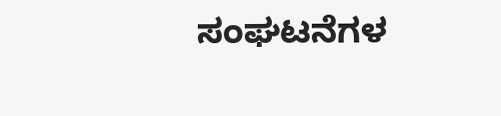ಸಂಘಟನೆಗಳ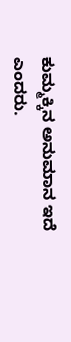ಕುಮ್ಮಕ್ಕಿನ ಅನುಮಾನ ಇದೆ ಎಂದರು.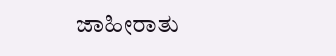ಜಾಹೀರಾತು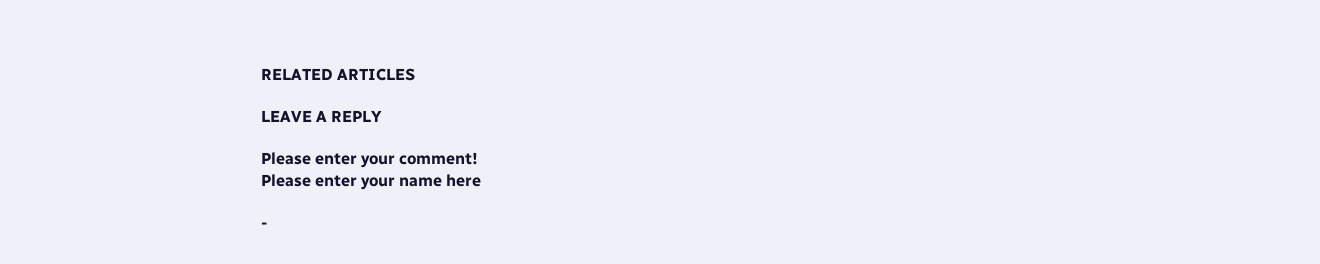RELATED ARTICLES

LEAVE A REPLY

Please enter your comment!
Please enter your name here

-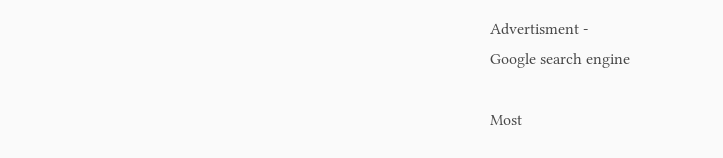Advertisment -
Google search engine

Most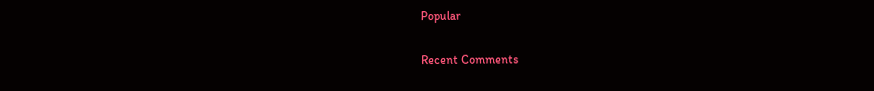Popular

Recent Comments